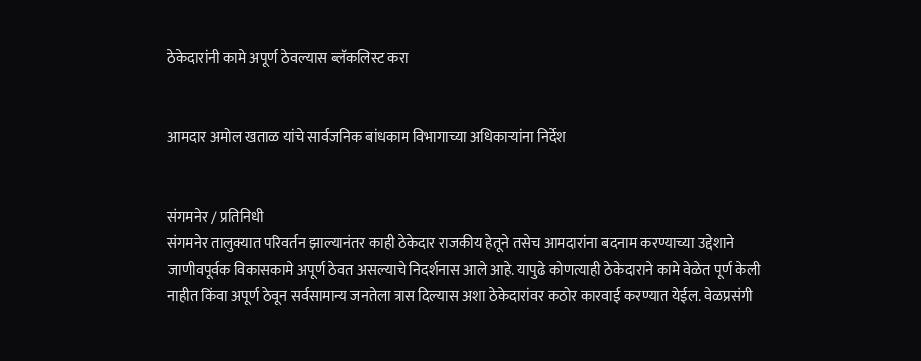ठेकेदारांनी कामे अपूर्ण ठेवल्यास ब्लॅकलिस्ट करा


आमदार अमोल खताळ यांचे सार्वजनिक बांधकाम विभागाच्या अधिकाऱ्यांना निर्देश


संगमनेर / प्रतिनिधी
संगमनेर तालुक्यात परिवर्तन झाल्यानंतर काही ठेकेदार राजकीय हेतूने तसेच आमदारांना बदनाम करण्याच्या उद्देशाने जाणीवपूर्वक विकासकामे अपूर्ण ठेवत असल्याचे निदर्शनास आले आहे. यापुढे कोणत्याही ठेकेदाराने कामे वेळेत पूर्ण केली नाहीत किंवा अपूर्ण ठेवून सर्वसामान्य जनतेला त्रास दिल्यास अशा ठेकेदारांवर कठोर कारवाई करण्यात येईल. वेळप्रसंगी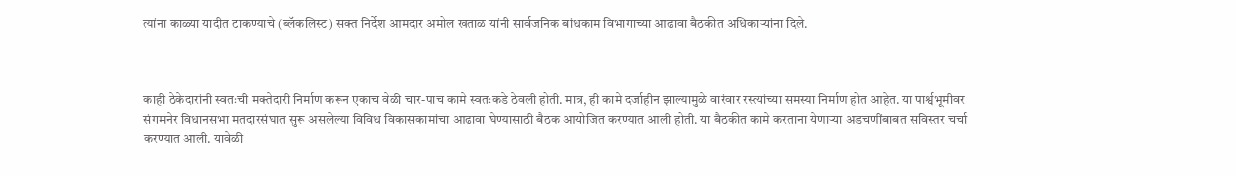त्यांना काळ्या यादीत टाकण्याचे (ब्लॅकलिस्ट) सक्त निर्देश आमदार अमोल खताळ यांनी सार्वजनिक बांधकाम विभागाच्या आढावा बैठकीत अधिकाऱ्यांना दिले.



काही ठेकेदारांनी स्वतःची मक्तेदारी निर्माण करून एकाच वेळी चार-पाच कामे स्वतःकडे ठेवली होती. मात्र, ही कामे दर्जाहीन झाल्यामुळे वारंवार रस्त्यांच्या समस्या निर्माण होत आहेत. या पार्श्वभूमीवर संगमनेर विधानसभा मतदारसंघात सुरू असलेल्या विविध विकासकामांचा आढावा घेण्यासाठी बैठक आयोजित करण्यात आली होती. या बैठकीत कामे करताना येणाऱ्या अडचणींबाबत सविस्तर चर्चा करण्यात आली. यावेळी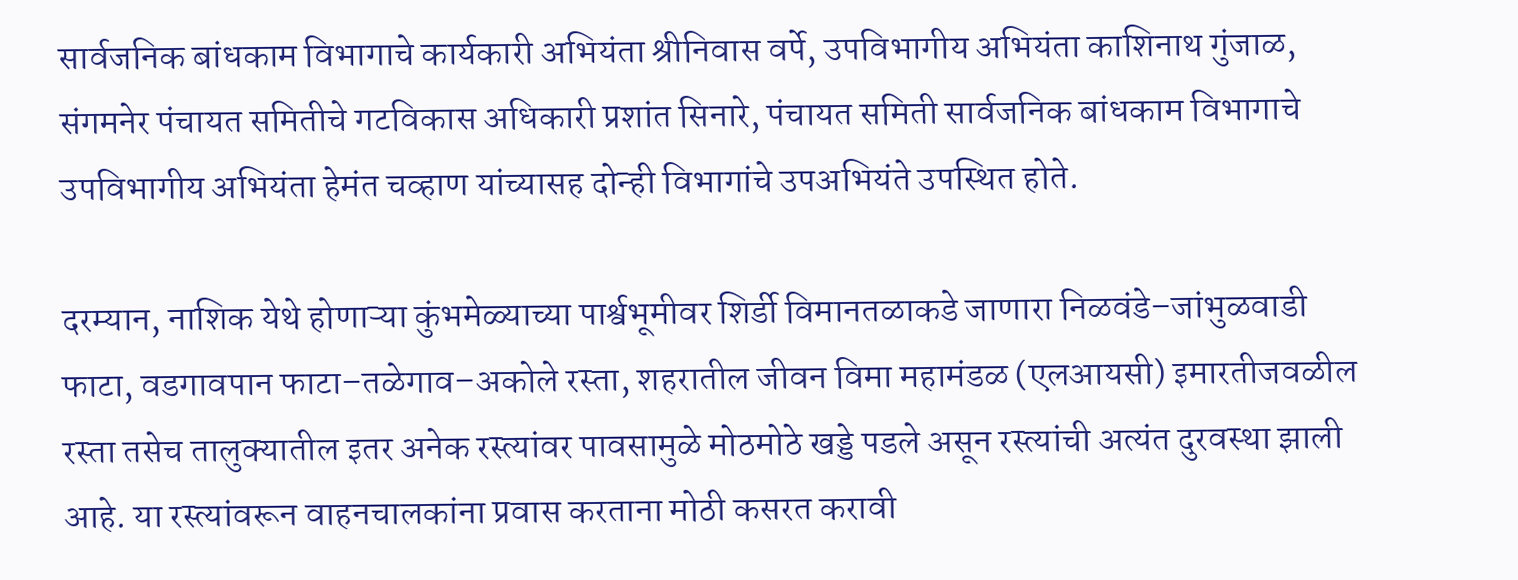सार्वजनिक बांधकाम विभागाचे कार्यकारी अभियंता श्रीनिवास वर्पे, उपविभागीय अभियंता काशिनाथ गुंजाळ, संगमनेर पंचायत समितीचे गटविकास अधिकारी प्रशांत सिनारे, पंचायत समिती सार्वजनिक बांधकाम विभागाचे उपविभागीय अभियंता हेमंत चव्हाण यांच्यासह दोन्ही विभागांचे उपअभियंते उपस्थित होते.

दरम्यान, नाशिक येथे होणाऱ्या कुंभमेळ्याच्या पार्श्वभूमीवर शिर्डी विमानतळाकडे जाणारा निळवंडे–जांभुळवाडी फाटा, वडगावपान फाटा–तळेगाव–अकोले रस्ता, शहरातील जीवन विमा महामंडळ (एलआयसी) इमारतीजवळील रस्ता तसेच तालुक्यातील इतर अनेक रस्त्यांवर पावसामुळे मोठमोठे खड्डे पडले असून रस्त्यांची अत्यंत दुरवस्था झाली आहे. या रस्त्यांवरून वाहनचालकांना प्रवास करताना मोठी कसरत करावी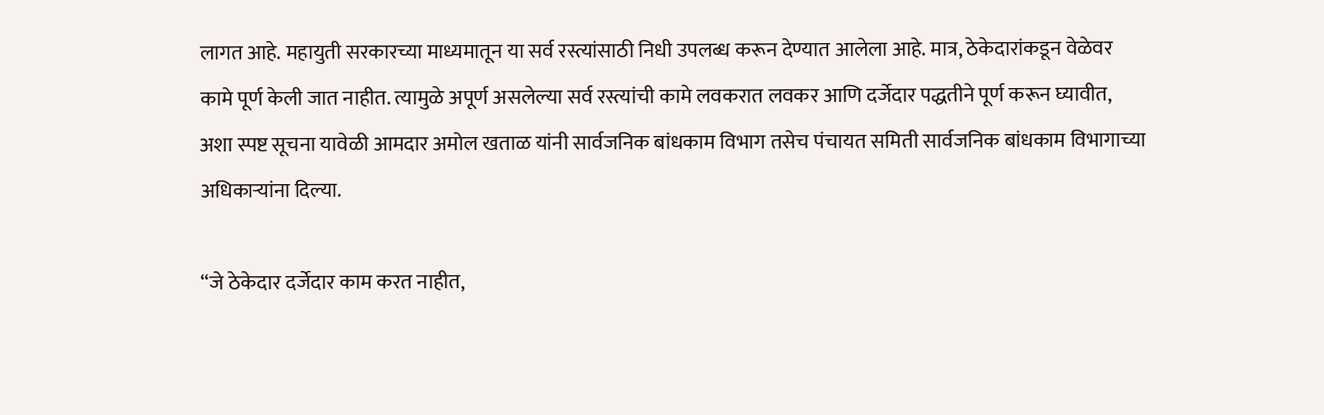लागत आहे. महायुती सरकारच्या माध्यमातून या सर्व रस्त्यांसाठी निधी उपलब्ध करून देण्यात आलेला आहे. मात्र, ठेकेदारांकडून वेळेवर कामे पूर्ण केली जात नाहीत. त्यामुळे अपूर्ण असलेल्या सर्व रस्त्यांची कामे लवकरात लवकर आणि दर्जेदार पद्धतीने पूर्ण करून घ्यावीत, अशा स्पष्ट सूचना यावेळी आमदार अमोल खताळ यांनी सार्वजनिक बांधकाम विभाग तसेच पंचायत समिती सार्वजनिक बांधकाम विभागाच्या अधिकाऱ्यांना दिल्या.

“जे ठेकेदार दर्जेदार काम करत नाहीत,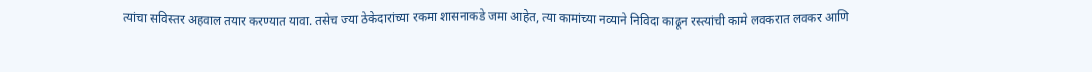त्यांचा सविस्तर अहवाल तयार करण्यात यावा. तसेच ज्या ठेकेदारांच्या रकमा शासनाकडे जमा आहेत, त्या कामांच्या नव्याने निविदा काढून रस्त्यांची कामे लवकरात लवकर आणि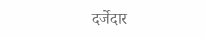दर्जेदार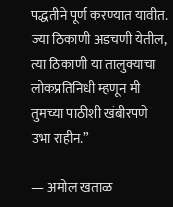पद्धतीने पूर्ण करण्यात यावीत. ज्या ठिकाणी अडचणी येतील, त्या ठिकाणी या तालुक्याचा लोकप्रतिनिधी म्हणून मी तुमच्या पाठीशी खंबीरपणे उभा राहीन.”

— अमोल खताळ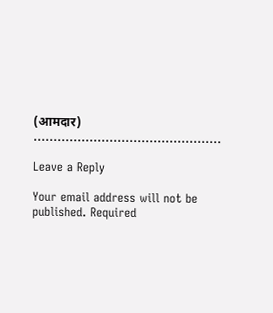(आमदार)
………………………………………..

Leave a Reply

Your email address will not be published. Required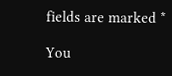fields are marked *

You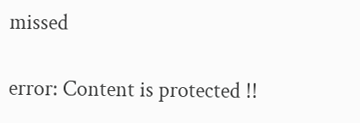missed

error: Content is protected !!